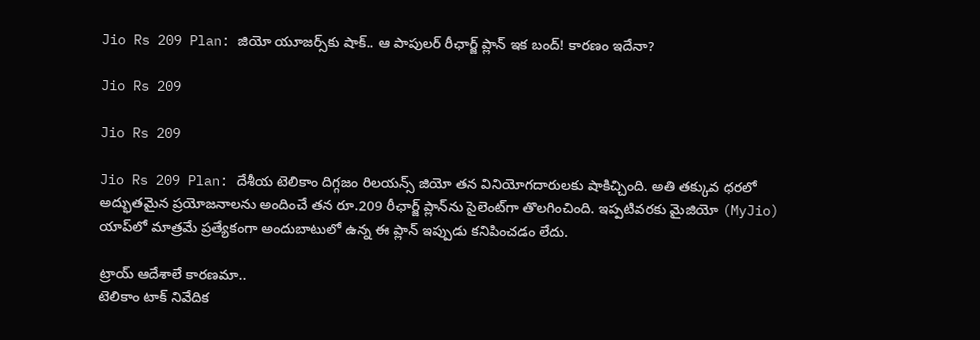Jio Rs 209 Plan: జియో యూజర్స్‌కు షాక్.. ఆ పాపులర్ రీఛార్జ్ ప్లాన్ ఇక బంద్! కారణం ఇదేనా?

Jio Rs 209

Jio Rs 209

Jio Rs 209 Plan: దేశీయ టెలికాం దిగ్గజం రిలయన్స్ జియో తన వినియోగదారులకు షాకిచ్చింది. అతి తక్కువ ధరలో అద్భుతమైన ప్రయోజనాలను అందించే తన రూ.209 రీఛార్జ్ ప్లాన్‌ను సైలెంట్‌గా తొలగించింది. ఇప్పటివరకు మైజియో (MyJio) యాప్‌లో మాత్రమే ప్రత్యేకంగా అందుబాటులో ఉన్న ఈ ప్లాన్ ఇప్పుడు కనిపించడం లేదు.

ట్రాయ్ ఆదేశాలే కారణమా..
టెలికాం టాక్ నివేదిక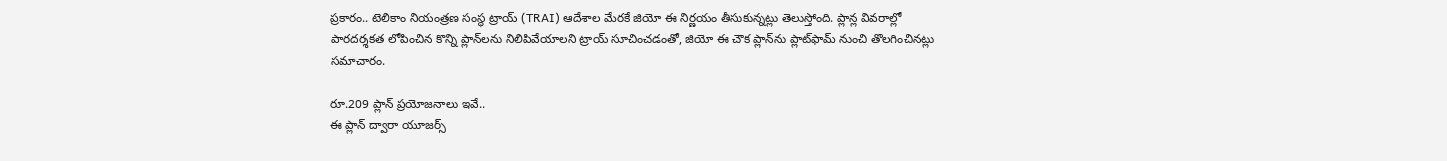ప్రకారం.. టెలికాం నియంత్రణ సంస్థ ట్రాయ్ (TRAI) ఆదేశాల మేరకే జియో ఈ నిర్ణయం తీసుకున్నట్లు తెలుస్తోంది. ప్లాన్ల వివరాల్లో పారదర్శకత లోపించిన కొన్ని ప్లాన్‌లను నిలిపివేయాలని ట్రాయ్ సూచించడంతో, జియో ఈ చౌక ప్లాన్‌ను ప్లాట్‌ఫామ్ నుంచి తొలగించినట్లు సమాచారం.

రూ.209 ప్లాన్ ప్రయోజనాలు ఇవే..
ఈ ప్లాన్ ద్వారా యూజర్స్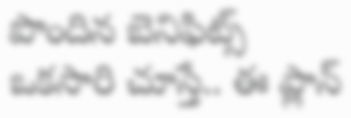పొందిన బెనిఫిట్స్ ఒకసారి చూస్తే.. ఈ ప్లాన్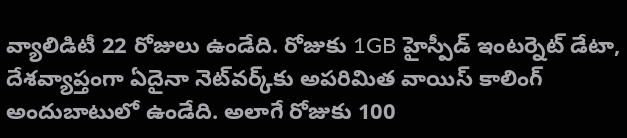వ్యాలిడిటీ 22 రోజులు ఉండేది. రోజుకు 1GB హైస్పీడ్ ఇంటర్నెట్ డేటా, దేశవ్యాప్తంగా ఏదైనా నెట్‌వర్క్‌కు అపరిమిత వాయిస్ కాలింగ్ అందుబాటులో ఉండేది. అలాగే రోజుకు 100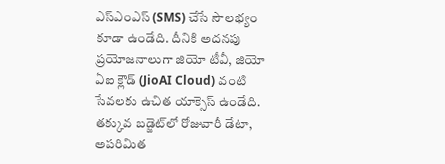ఎస్ఎంఎస్ (SMS) చేసే సౌలభ్యం కూడా ఉండేది. దీనికి అదనపు ప్రయోజనాలుగా జియో టీవీ, జియో ఏఐ క్లౌడ్ (JioAI Cloud) వంటి సేవలకు ఉచిత యాక్సెస్ ఉండేది. తక్కువ బడ్జెట్‌లో రోజువారీ డేటా, అపరిమిత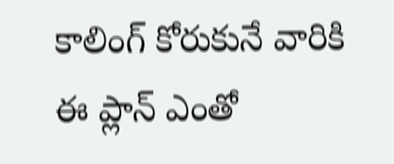కాలింగ్ కోరుకునే వారికి ఈ ప్లాన్ ఎంతో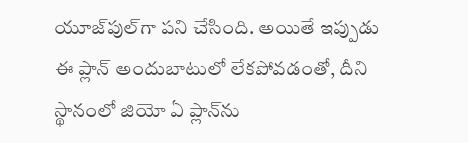యూజ్‌పుల్‌గా పని చేసింది. అయితే ఇప్పుడు ఈ ప్లాన్ అందుబాటులో లేకపోవడంతో, దీని స్థానంలో జియో ఏ ప్లాన్‌ను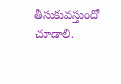తీసుకువస్తుందో చూడాలి.